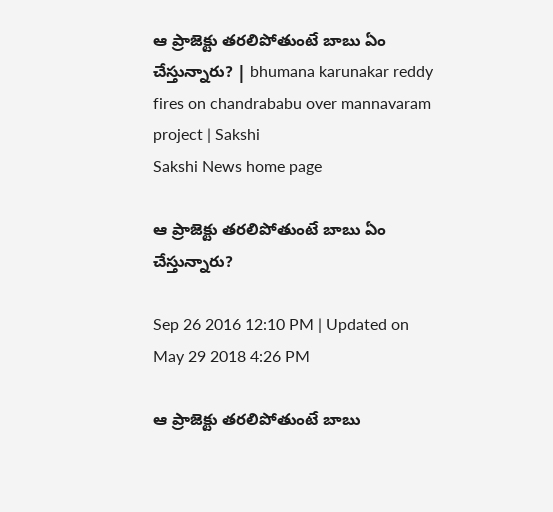ఆ ప్రాజెక్టు తరలిపోతుంటే బాబు ఏం చేస్తున్నారు? | bhumana karunakar reddy fires on chandrababu over mannavaram project | Sakshi
Sakshi News home page

ఆ ప్రాజెక్టు తరలిపోతుంటే బాబు ఏం చేస్తున్నారు?

Sep 26 2016 12:10 PM | Updated on May 29 2018 4:26 PM

ఆ ప్రాజెక్టు తరలిపోతుంటే బాబు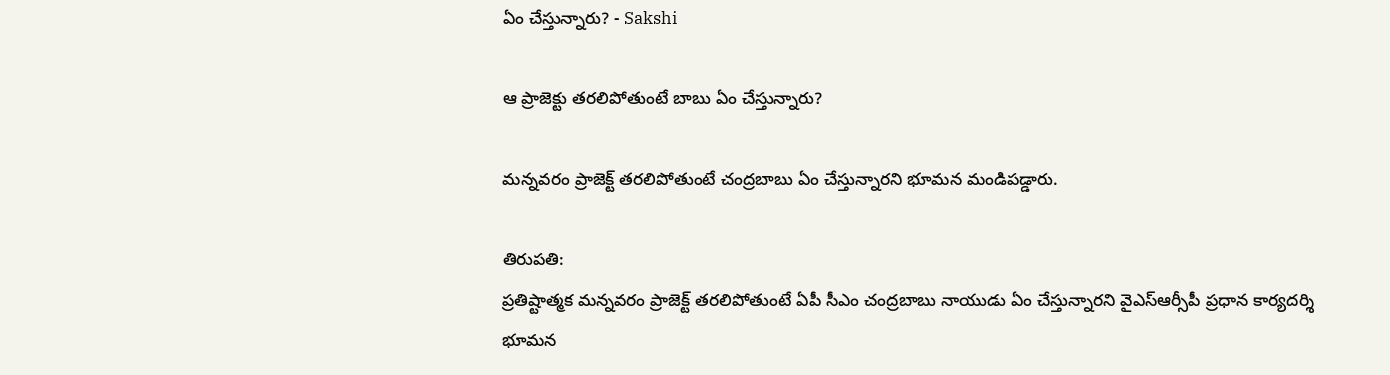ఏం చేస్తున్నారు? - Sakshi

ఆ ప్రాజెక్టు తరలిపోతుంటే బాబు ఏం చేస్తున్నారు?

మన్నవరం ప్రాజెక్ట్ తరలిపోతుంటే చంద్రబాబు ఏం చేస్తున్నారని భూమన మండిపడ్డారు.

తిరుపతి:
ప్రతిష్టాత్మక మన్నవరం ప్రాజెక్ట్ తరలిపోతుంటే ఏపీ సీఎం చంద్రబాబు నాయుడు ఏం చేస్తున్నారని వైఎస్ఆర్సీపీ ప్రధాన కార్యదర్శి భూమన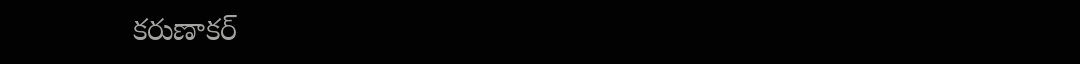కరుణాకర్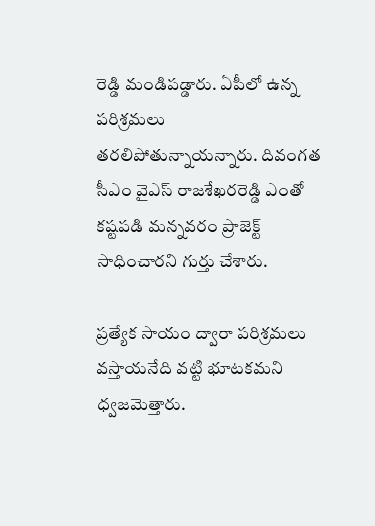రెడ్డి మండిపడ్డారు. ఏపీలో ఉన్న పరిశ్రమలు తరలిపోతున్నాయన్నారు. దివంగత సీఎం వైఎస్ రాజశేఖరరెడ్డి ఎంతో కష్టపడి మన్నవరం ప్రాజెక్ట్ సాధించారని గుర్తు చేశారు.

ప్రత్యేక సాయం ద్వారా పరిశ్రమలు వస్తాయనేది వట్టి భూటకమని ధ్వజమెత్తారు.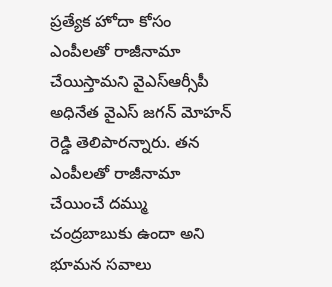ప్రత్యేక హోదా కోసం ఎంపీలతో రాజీనామా చేయిస్తామని వైఎస్ఆర్సీపీ అధినేత వైఎస్ జగన్ మోహన్ రెడ్డి తెలిపారన్నారు. తన ఎంపీలతో రాజీనామా చేయించే దమ్ము చంద్రబాబుకు ఉందా అని భూమన సవాలు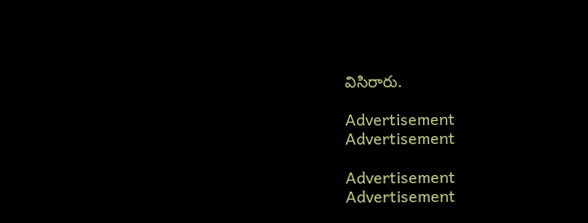విసిరారు.

Advertisement
Advertisement

Advertisement
Advertisement